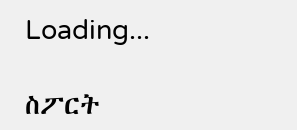Loading...

ስፖርት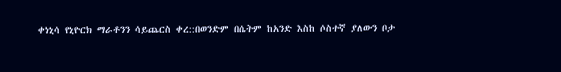ቀነኒሳ የኒዮርክ ማራቶንን ሳይጨርስ ቀረ::በወንድም በሴትም ከአንድ እስከ ሶስተኛ ያለውን ቦታ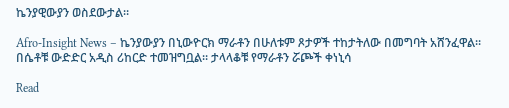ኬንያዊውያን ወስደውታል።

Afro-Insight News – ኬንያውያን በኒውዮርክ ማራቶን በሁለቱም ጾታዎች ተከታትለው በመግባት አሸንፈዋል። በሴቶቹ ውድድር አዲስ ሪከርድ ተመዝግቧል። ታላላቆቹ የማራቶን ሯጮች ቀነኒሳ

Read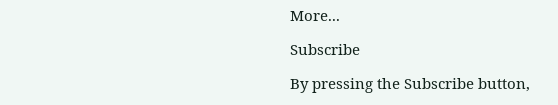More...

Subscribe

By pressing the Subscribe button,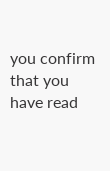you confirm that you have read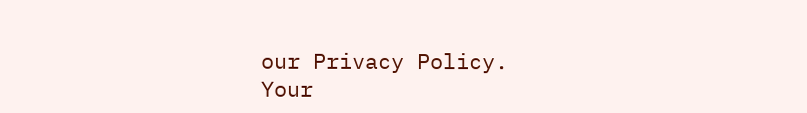our Privacy Policy.
Your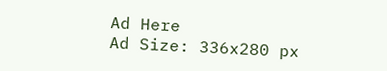Ad Here
Ad Size: 336x280 px